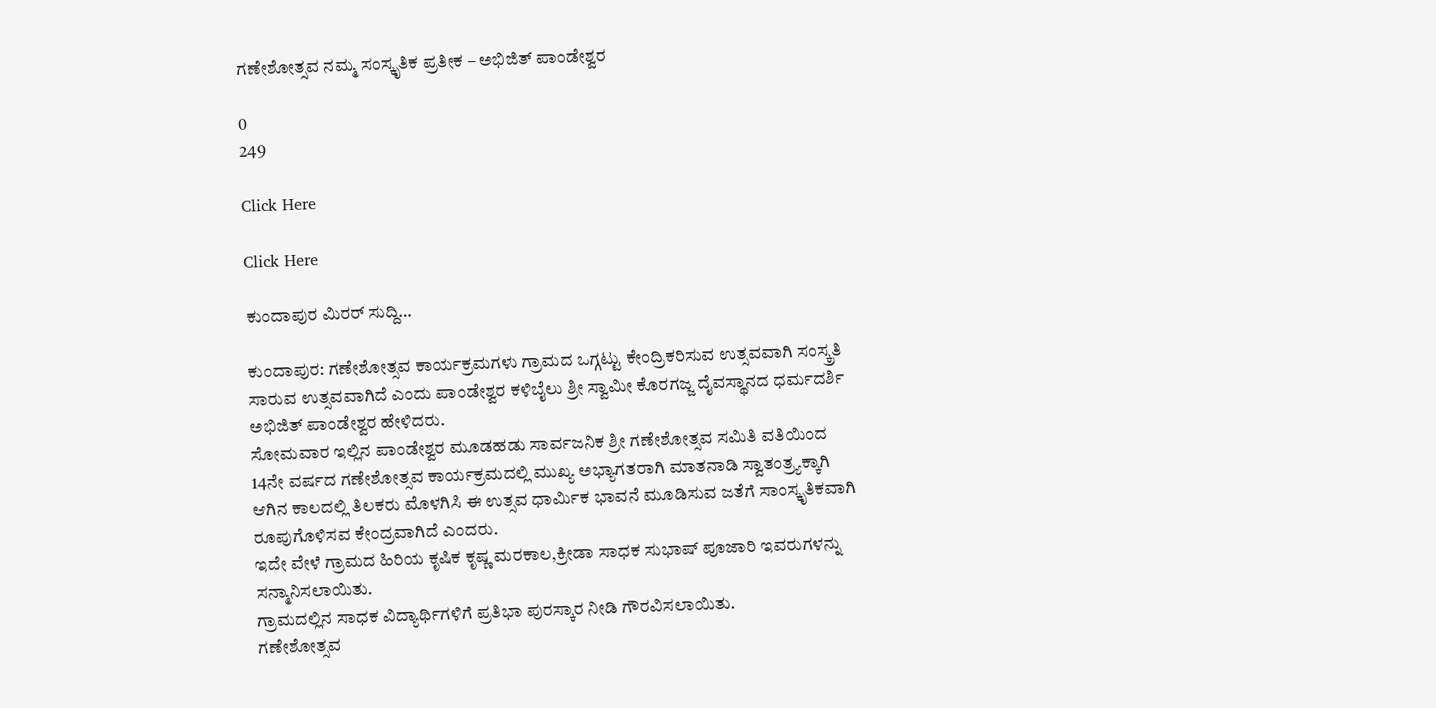ಗಣೇಶೋತ್ಸವ ನಮ್ಮ ಸಂಸ್ಕೃತಿಕ ಪ್ರತೀಕ – ಅಭಿಜಿತ್ ಪಾಂಡೇಶ್ವರ

0
249

Click Here

Click Here

ಕುಂದಾಪುರ ಮಿರರ್ ಸುದ್ದಿ…

ಕುಂದಾಪುರ: ಗಣೇಶೋತ್ಸವ ಕಾರ್ಯಕ್ರಮಗಳು ಗ್ರಾಮದ ಒಗ್ಗಟ್ಟು ಕೇಂದ್ರಿಕರಿಸುವ ಉತ್ಸವವಾಗಿ ಸಂಸ್ಕ್ರತಿ ಸಾರುವ ಉತ್ಸವವಾಗಿದೆ ಎಂದು ಪಾಂಡೇಶ್ವರ ಕಳಿಬೈಲು ಶ್ರೀ ಸ್ವಾಮೀ ಕೊರಗಜ್ಜ ದೈವಸ್ಥಾನದ ಧರ್ಮದರ್ಶಿ ಅಭಿಜಿತ್ ಪಾಂಡೇಶ್ವರ ಹೇಳಿದರು.
ಸೋಮವಾರ ಇಲ್ಲಿನ ಪಾಂಡೇಶ್ವರ ಮೂಡಹಡು ಸಾರ್ವಜನಿಕ ಶ್ರೀ ಗಣೇಶೋತ್ಸವ ಸಮಿತಿ ವತಿಯಿಂದ 14ನೇ ವರ್ಷದ ಗಣೇಶೋತ್ಸವ ಕಾರ್ಯಕ್ರಮದಲ್ಲಿ ಮುಖ್ಯ ಅಭ್ಯಾಗತರಾಗಿ ಮಾತನಾಡಿ ಸ್ವಾತಂತ್ರ್ಯಕ್ಕಾಗಿ ಆಗಿನ ಕಾಲದಲ್ಲಿ ತಿಲಕರು ಮೊಳಗಿಸಿ ಈ ಉತ್ಸವ ಧಾರ್ಮಿಕ ಭಾವನೆ ಮೂಡಿಸುವ ಜತೆಗೆ ಸಾಂಸ್ಕೃತಿಕವಾಗಿ ರೂಪುಗೊಳಿಸವ ಕೇಂದ್ರವಾಗಿದೆ ಎಂದರು.
ಇದೇ ವೇಳೆ ಗ್ರಾಮದ ಹಿರಿಯ ಕೃಷಿಕ ಕೃಷ್ಣ ಮರಕಾಲ,ಕ್ರೀಡಾ ಸಾಧಕ ಸುಭಾಷ್ ಪೂಜಾರಿ ಇವರುಗಳನ್ನು ಸನ್ಮಾನಿಸಲಾಯಿತು.
ಗ್ರಾಮದಲ್ಲಿನ ಸಾಧಕ ವಿದ್ಯಾರ್ಥಿಗಳಿಗೆ ಪ್ರತಿಭಾ ಪುರಸ್ಕಾರ ನೀಡಿ ಗೌರವಿಸಲಾಯಿತು.
ಗಣೇಶೋತ್ಸವ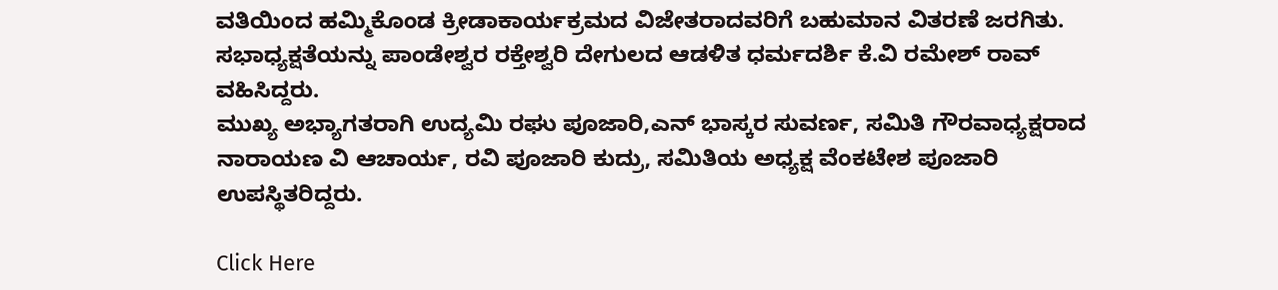ವತಿಯಿಂದ ಹಮ್ಮಿಕೊಂಡ ಕ್ರೀಡಾಕಾರ್ಯಕ್ರಮದ ವಿಜೇತರಾದವರಿಗೆ ಬಹುಮಾನ ವಿತರಣೆ ಜರಗಿತು.
ಸಭಾಧ್ಯಕ್ಷತೆಯನ್ನು ಪಾಂಡೇಶ್ವರ ರಕ್ತೇಶ್ವರಿ ದೇಗುಲದ ಆಡಳಿತ ಧರ್ಮದರ್ಶಿ ಕೆ.ವಿ ರಮೇಶ್ ರಾವ್ ವಹಿಸಿದ್ದರು.
ಮುಖ್ಯ ಅಭ್ಯಾಗತರಾಗಿ ಉದ್ಯಮಿ ರಘು ಪೂಜಾರಿ,ಎನ್ ಭಾಸ್ಕರ ಸುವರ್ಣ, ಸಮಿತಿ ಗೌರವಾಧ್ಯಕ್ಷರಾದ ನಾರಾಯಣ ವಿ ಆಚಾರ್ಯ, ರವಿ ಪೂಜಾರಿ ಕುದ್ರು, ಸಮಿತಿಯ ಅಧ್ಯಕ್ಷ ವೆಂಕಟೇಶ ಪೂಜಾರಿ ಉಪಸ್ಥಿತರಿದ್ದರು.

Click Here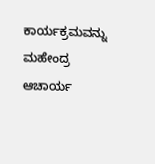ಕಾರ್ಯಕ್ರಮವನ್ನು ಮಹೇಂದ್ರ ಆಚಾರ್ಯ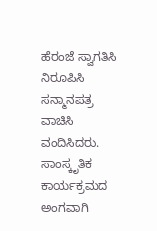ಹೆರಂಜೆ ಸ್ವಾಗತಿಸಿ ನಿರೂಪಿಸಿ ಸನ್ಮಾನಪತ್ರ ವಾಚಿಸಿ ವಂದಿಸಿದರು. ಸಾಂಸ್ಕೃತಿಕ ಕಾರ್ಯಕ್ರಮದ ಅಂಗವಾಗಿ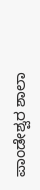ಪಾಂಡೇಶ್ವರ ಶಾಲಾ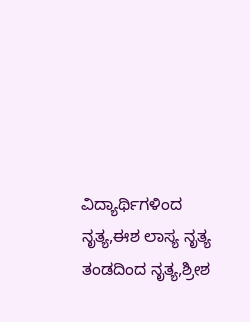ವಿದ್ಯಾರ್ಥಿಗಳಿಂದ ನೃತ್ಯ,ಈಶ ಲಾಸ್ಯ ನೃತ್ಯ ತಂಡದಿಂದ ನೃತ್ಯ,ಶ್ರೀಶ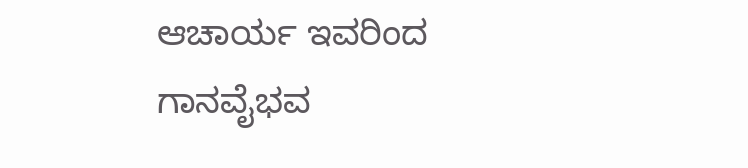ಆಚಾರ್ಯ ಇವರಿಂದ ಗಾನವೈಭವ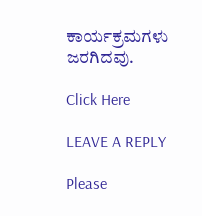ಕಾರ್ಯಕ್ರಮಗಳು ಜರಗಿದವು.

Click Here

LEAVE A REPLY

Please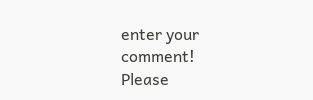enter your comment!
Please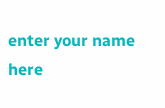enter your name here